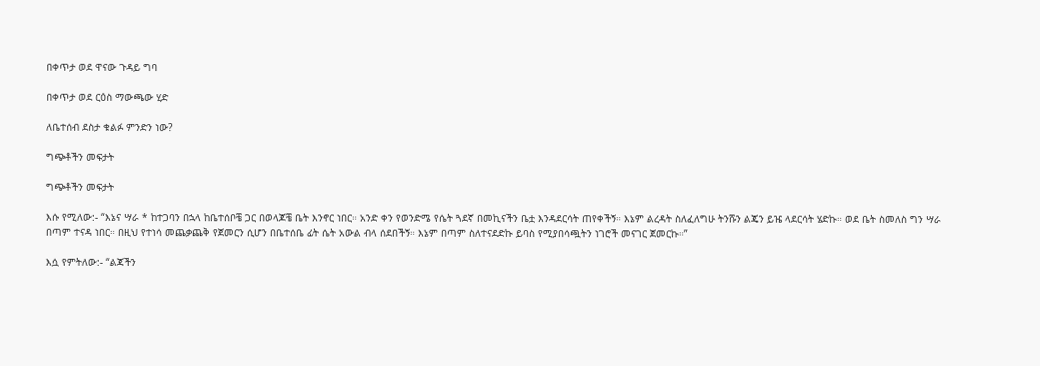በቀጥታ ወደ ዋናው ጉዳይ ግባ

በቀጥታ ወደ ርዕስ ማውጫው ሂድ

ለቤተሰብ ደስታ ቁልፉ ምንድን ነው?

ግጭቶችን መፍታት

ግጭቶችን መፍታት

እሱ የሚለው:- “እኔና ሣራ * ከተጋባን በኋላ ከቤተሰቦቼ ጋር በወላጆቼ ቤት እንኖር ነበር። አንድ ቀን የወንድሜ የሴት ጓደኛ በመኪናችን ቤቷ እንዳደርሳት ጠየቀችኝ። እኔም ልረዳት ስለፈለግሁ ትንሹን ልጄን ይዤ ላደርሳት ሄድኩ። ወደ ቤት ስመለስ ግን ሣራ በጣም ተናዳ ነበር። በዚህ የተነሳ መጨቃጨቅ የጀመርን ሲሆን በቤተሰቤ ፊት ሴት አውል ብላ ሰደበችኝ። እኔም በጣም ስለተናደድኩ ይባስ የሚያበሳጯትን ነገሮች መናገር ጀመርኩ።”

እሷ የምትለው:- “ልጃችን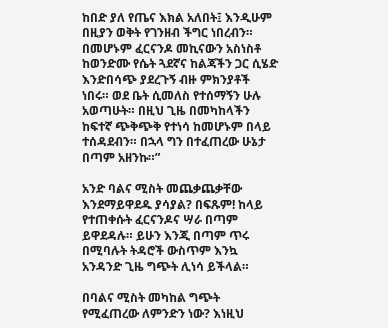ከበድ ያለ የጤና እክል አለበት፤ እንዲሁም በዚያን ወቅት የገንዘብ ችግር ነበረብን። በመሆኑም ፈርናንዶ መኪናውን አስነስቶ ከወንድሙ የሴት ጓደኛና ከልጃችን ጋር ሲሄድ እንድበሳጭ ያደረጉኝ ብዙ ምክንያቶች ነበሩ። ወደ ቤት ሲመለስ የተሰማኝን ሁሉ አወጣሁት። በዚህ ጊዜ በመካከላችን ከፍተኛ ጭቅጭቅ የተነሳ ከመሆኑም በላይ ተሰዳደብን። በኋላ ግን በተፈጠረው ሁኔታ በጣም አዘንኩ።”

አንድ ባልና ሚስት መጨቃጨቃቸው እንደማይዋደዱ ያሳያል? በፍጹም! ከላይ የተጠቀሱት ፈርናንዶና ሣራ በጣም ይዋደዳሉ። ይሁን እንጂ በጣም ጥሩ በሚባሉት ትዳሮች ውስጥም እንኳ አንዳንድ ጊዜ ግጭት ሊነሳ ይችላል።

በባልና ሚስት መካከል ግጭት የሚፈጠረው ለምንድን ነው? እነዚህ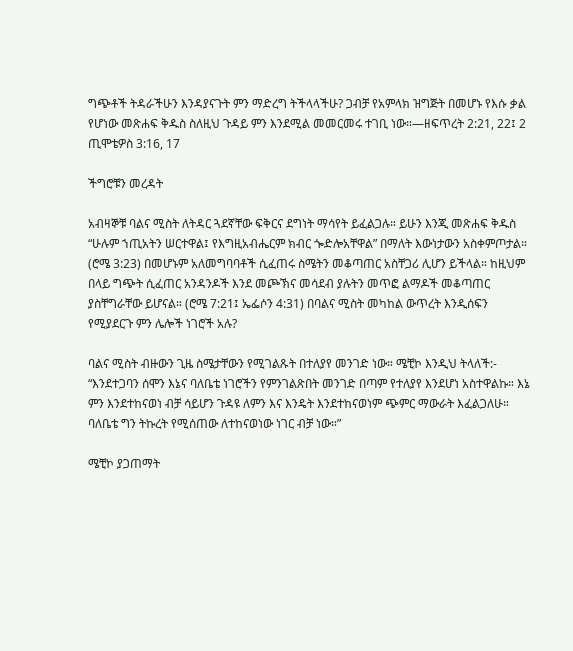ግጭቶች ትዳራችሁን እንዳያናጉት ምን ማድረግ ትችላላችሁ? ጋብቻ የአምላክ ዝግጅት በመሆኑ የእሱ ቃል የሆነው መጽሐፍ ቅዱስ ስለዚህ ጉዳይ ምን እንደሚል መመርመሩ ተገቢ ነው።—ዘፍጥረት 2:21, 22፤ 2 ጢሞቴዎስ 3:16, 17

ችግሮቹን መረዳት

አብዛኞቹ ባልና ሚስት ለትዳር ጓደኛቸው ፍቅርና ደግነት ማሳየት ይፈልጋሉ። ይሁን እንጂ መጽሐፍ ቅዱስ “ሁሉም ኀጢአትን ሠርተዋል፤ የእግዚአብሔርም ክብር ጐድሎአቸዋል” በማለት እውነታውን አስቀምጦታል። (ሮሜ 3:23) በመሆኑም አለመግባባቶች ሲፈጠሩ ስሜትን መቆጣጠር አስቸጋሪ ሊሆን ይችላል። ከዚህም በላይ ግጭት ሲፈጠር አንዳንዶች እንደ መጮኽና መሳደብ ያሉትን መጥፎ ልማዶች መቆጣጠር ያስቸግራቸው ይሆናል። (ሮሜ 7:21፤ ኤፌሶን 4:31) በባልና ሚስት መካከል ውጥረት እንዲሰፍን የሚያደርጉ ምን ሌሎች ነገሮች አሉ?

ባልና ሚስት ብዙውን ጊዜ ስሜታቸውን የሚገልጹት በተለያየ መንገድ ነው። ሜቺኮ እንዲህ ትላለች:- “እንደተጋባን ሰሞን እኔና ባለቤቴ ነገሮችን የምንገልጽበት መንገድ በጣም የተለያየ እንደሆነ አስተዋልኩ። እኔ ምን እንደተከናወነ ብቻ ሳይሆን ጉዳዩ ለምን እና እንዴት እንደተከናወነም ጭምር ማውራት እፈልጋለሁ። ባለቤቴ ግን ትኩረት የሚሰጠው ለተከናወነው ነገር ብቻ ነው።”

ሜቺኮ ያጋጠማት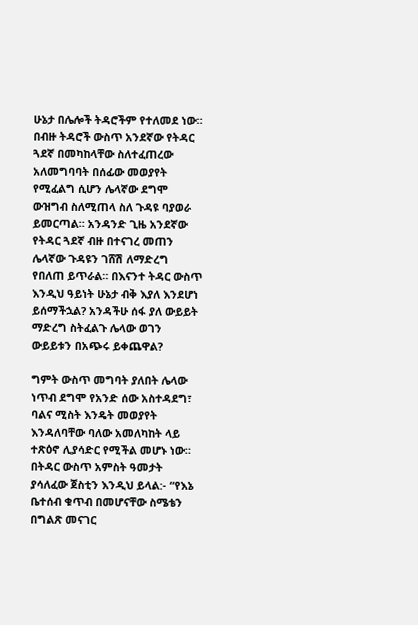ሁኔታ በሌሎች ትዳሮችም የተለመደ ነው። በብዙ ትዳሮች ውስጥ አንደኛው የትዳር ጓደኛ በመካከላቸው ስለተፈጠረው አለመግባባት በሰፊው መወያየት የሚፈልግ ሲሆን ሌላኛው ደግሞ ውዝግብ ስለሚጠላ ስለ ጉዳዩ ባያወራ ይመርጣል። አንዳንድ ጊዜ አንደኛው የትዳር ጓደኛ ብዙ በተናገረ መጠን ሌላኛው ጉዳዩን ገሸሽ ለማድረግ የበለጠ ይጥራል። በእናንተ ትዳር ውስጥ እንዲህ ዓይነት ሁኔታ ብቅ እያለ እንደሆነ ይሰማችኋል? አንዳችሁ ሰፋ ያለ ውይይት ማድረግ ስትፈልጉ ሌላው ወገን ውይይቱን በአጭሩ ይቀጨዋል?

ግምት ውስጥ መግባት ያለበት ሌላው ነጥብ ደግሞ የአንድ ሰው አስተዳደግ፣ ባልና ሚስት እንዴት መወያየት እንዳለባቸው ባለው አመለካከት ላይ ተጽዕኖ ሊያሳድር የሚችል መሆኑ ነው። በትዳር ውስጥ አምስት ዓመታት ያሳለፈው ጀስቲን እንዲህ ይላል:- “የእኔ ቤተሰብ ቁጥብ በመሆናቸው ስሜቴን በግልጽ መናገር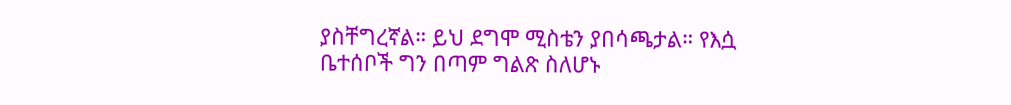ያስቸግረኛል። ይህ ደግሞ ሚስቴን ያበሳጫታል። የእሷ ቤተሰቦች ግን በጣም ግልጽ ስለሆኑ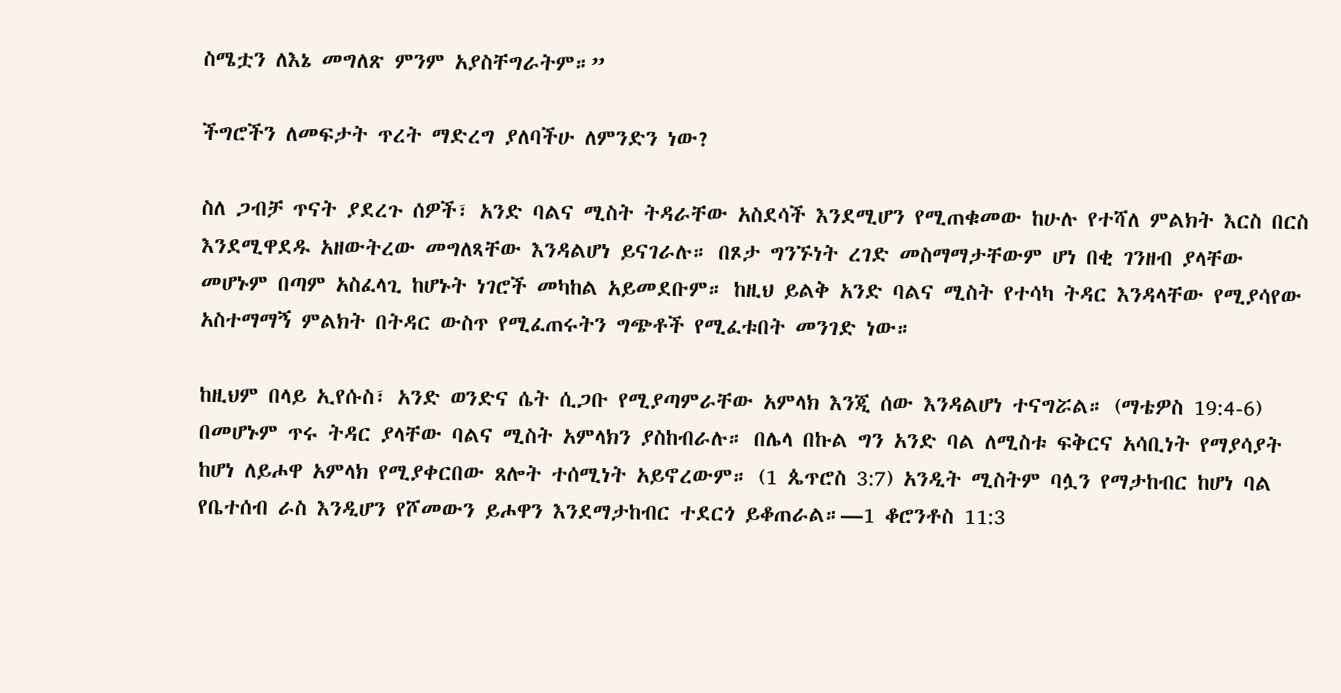ስሜቷን ለእኔ መግለጽ ምንም አያስቸግራትም።”

ችግሮችን ለመፍታት ጥረት ማድረግ ያለባችሁ ለምንድን ነው?

ስለ ጋብቻ ጥናት ያደረጉ ሰዎች፣ አንድ ባልና ሚስት ትዳራቸው አስደሳች እንደሚሆን የሚጠቁመው ከሁሉ የተሻለ ምልክት እርስ በርስ እንደሚዋደዱ አዘውትረው መግለጻቸው እንዳልሆነ ይናገራሉ። በጾታ ግንኙነት ረገድ መስማማታቸውም ሆነ በቂ ገንዘብ ያላቸው መሆኑም በጣም አስፈላጊ ከሆኑት ነገሮች መካከል አይመደቡም። ከዚህ ይልቅ አንድ ባልና ሚስት የተሳካ ትዳር እንዳላቸው የሚያሳየው አስተማማኝ ምልክት በትዳር ውስጥ የሚፈጠሩትን ግጭቶች የሚፈቱበት መንገድ ነው።

ከዚህም በላይ ኢየሱስ፣ አንድ ወንድና ሴት ሲጋቡ የሚያጣምራቸው አምላክ እንጂ ሰው እንዳልሆነ ተናግሯል። (ማቴዎስ 19:4-6) በመሆኑም ጥሩ ትዳር ያላቸው ባልና ሚስት አምላክን ያስከብራሉ። በሌላ በኩል ግን አንድ ባል ለሚስቱ ፍቅርና አሳቢነት የማያሳያት ከሆነ ለይሖዋ አምላክ የሚያቀርበው ጸሎት ተሰሚነት አይኖረውም። (1 ጴጥሮስ 3:7) አንዲት ሚስትም ባሏን የማታከብር ከሆነ ባል የቤተሰብ ራስ እንዲሆን የሾመውን ይሖዋን እንደማታከብር ተደርጎ ይቆጠራል።—1 ቆሮንቶስ 11:3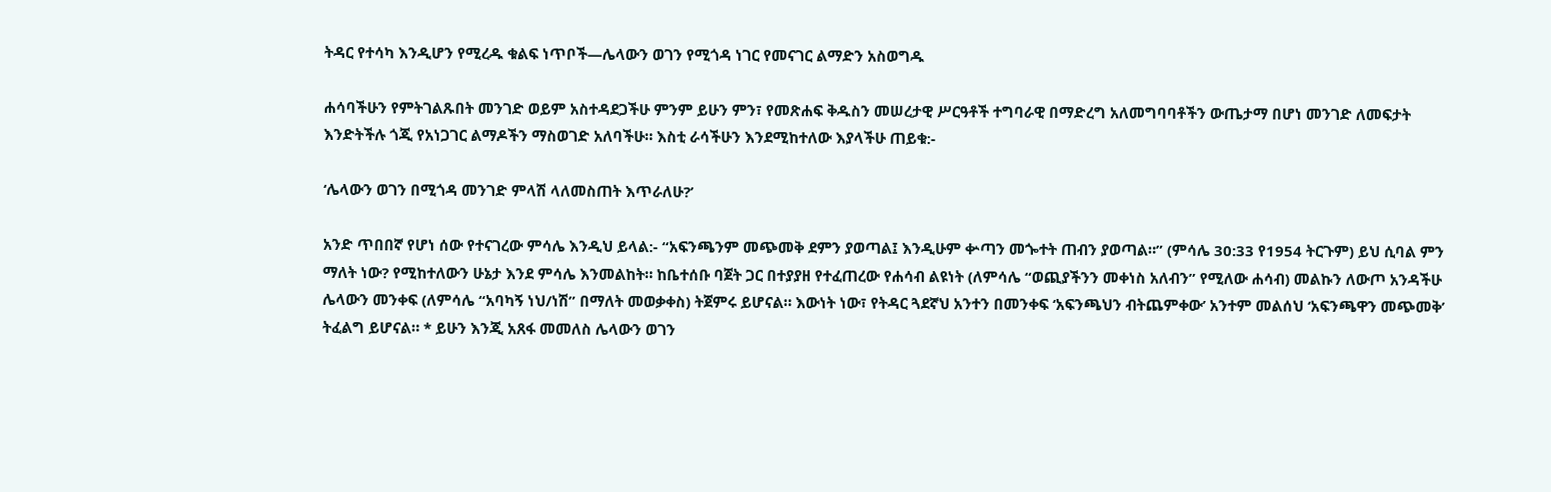ትዳር የተሳካ እንዲሆን የሚረዱ ቁልፍ ነጥቦች—ሌላውን ወገን የሚጎዳ ነገር የመናገር ልማድን አስወግዱ

ሐሳባችሁን የምትገልጹበት መንገድ ወይም አስተዳደጋችሁ ምንም ይሁን ምን፣ የመጽሐፍ ቅዱስን መሠረታዊ ሥርዓቶች ተግባራዊ በማድረግ አለመግባባቶችን ውጤታማ በሆነ መንገድ ለመፍታት እንድትችሉ ጎጂ የአነጋገር ልማዶችን ማስወገድ አለባችሁ። እስቲ ራሳችሁን እንደሚከተለው እያላችሁ ጠይቁ:-

‘ሌላውን ወገን በሚጎዳ መንገድ ምላሽ ላለመስጠት እጥራለሁ?’

አንድ ጥበበኛ የሆነ ሰው የተናገረው ምሳሌ እንዲህ ይላል:- “አፍንጫንም መጭመቅ ደምን ያወጣል፤ እንዲሁም ቍጣን መጐተት ጠብን ያወጣል።” (ምሳሌ 30:33 የ1954 ትርጉም) ይህ ሲባል ምን ማለት ነው? የሚከተለውን ሁኔታ እንደ ምሳሌ እንመልከት። ከቤተሰቡ ባጀት ጋር በተያያዘ የተፈጠረው የሐሳብ ልዩነት (ለምሳሌ “ወጪያችንን መቀነስ አለብን” የሚለው ሐሳብ) መልኩን ለውጦ አንዳችሁ ሌላውን መንቀፍ (ለምሳሌ “አባካኝ ነህ/ነሽ” በማለት መወቃቀስ) ትጀምሩ ይሆናል። እውነት ነው፣ የትዳር ጓደኛህ አንተን በመንቀፍ ‘አፍንጫህን ብትጨምቀው’ አንተም መልሰህ ‘አፍንጫዋን መጭመቅ’ ትፈልግ ይሆናል። * ይሁን እንጂ አጸፋ መመለስ ሌላውን ወገን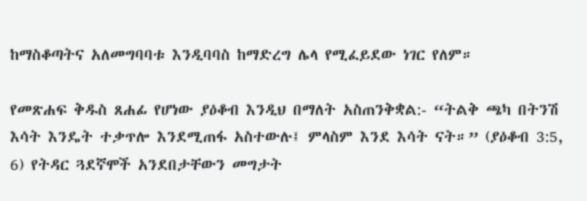ከማስቆጣትና አለመግባባቱ እንዲባባስ ከማድረግ ሌላ የሚፈይደው ነገር የለም።

የመጽሐፍ ቅዱስ ጸሐፊ የሆነው ያዕቆብ እንዲህ በማለት አስጠንቅቋል:- “ትልቅ ጫካ በትንሽ እሳት እንዴት ተቃጥሎ እንደሚጠፋ አስተውሉ፤ ምላስም እንደ እሳት ናት።” (ያዕቆብ 3:5, 6) የትዳር ጓደኛሞች አንደበታቸውን መግታት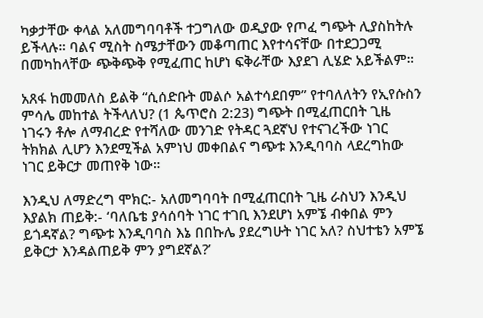ካቃታቸው ቀላል አለመግባባቶች ተጋግለው ወዲያው የጦፈ ግጭት ሊያስከትሉ ይችላሉ። ባልና ሚስት ስሜታቸውን መቆጣጠር እየተሳናቸው በተደጋጋሚ በመካከላቸው ጭቅጭቅ የሚፈጠር ከሆነ ፍቅራቸው እያደገ ሊሄድ አይችልም።

አጸፋ ከመመለስ ይልቅ “ሲሰድቡት መልሶ አልተሳደበም” የተባለለትን የኢየሱስን ምሳሌ መከተል ትችላለህ? (1 ጴጥሮስ 2:23) ግጭት በሚፈጠርበት ጊዜ ነገሩን ቶሎ ለማብረድ የተሻለው መንገድ የትዳር ጓደኛህ የተናገረችው ነገር ትክክል ሊሆን እንደሚችል አምነህ መቀበልና ግጭቱ እንዲባባስ ላደረግከው ነገር ይቅርታ መጠየቅ ነው።

እንዲህ ለማድረግ ሞክር:- አለመግባባት በሚፈጠርበት ጊዜ ራስህን እንዲህ እያልክ ጠይቅ:- ‘ባለቤቴ ያሳሰባት ነገር ተገቢ እንደሆነ አምኜ ብቀበል ምን ይጎዳኛል? ግጭቱ እንዲባባስ እኔ በበኩሌ ያደረግሁት ነገር አለ? ስህተቴን አምኜ ይቅርታ እንዳልጠይቅ ምን ያግደኛል?’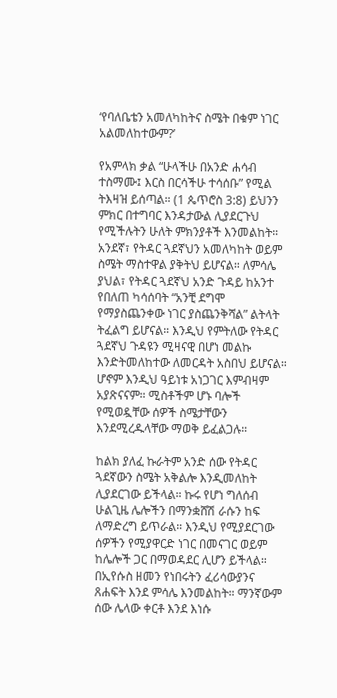‘የባለቤቴን አመለካከትና ስሜት በቁም ነገር አልመለከተውም?’

የአምላክ ቃል “ሁላችሁ በአንድ ሐሳብ ተስማሙ፤ እርስ በርሳችሁ ተሳሰቡ” የሚል ትእዛዝ ይሰጣል። (1 ጴጥሮስ 3:8) ይህንን ምክር በተግባር እንዳታውል ሊያደርጉህ የሚችሉትን ሁለት ምክንያቶች እንመልከት። አንደኛ፣ የትዳር ጓደኛህን አመለካከት ወይም ስሜት ማስተዋል ያቅትህ ይሆናል። ለምሳሌ ያህል፣ የትዳር ጓደኛህ አንድ ጉዳይ ከአንተ የበለጠ ካሳሰባት “አንቺ ደግሞ የማያስጨንቀው ነገር ያስጨንቅሻል” ልትላት ትፈልግ ይሆናል። እንዲህ የምትለው የትዳር ጓደኛህ ጉዳዩን ሚዛናዊ በሆነ መልኩ እንድትመለከተው ለመርዳት አስበህ ይሆናል። ሆኖም እንዲህ ዓይነቱ አነጋገር እምብዛም አያጽናናም። ሚስቶችም ሆኑ ባሎች የሚወዷቸው ሰዎች ስሜታቸውን እንደሚረዱላቸው ማወቅ ይፈልጋሉ።

ከልክ ያለፈ ኩራትም አንድ ሰው የትዳር ጓደኛውን ስሜት አቅልሎ እንዲመለከት ሊያደርገው ይችላል። ኩሩ የሆነ ግለሰብ ሁልጊዜ ሌሎችን በማንቋሸሽ ራሱን ከፍ ለማድረግ ይጥራል። እንዲህ የሚያደርገው ሰዎችን የሚያዋርድ ነገር በመናገር ወይም ከሌሎች ጋር በማወዳደር ሊሆን ይችላል። በኢየሱስ ዘመን የነበሩትን ፈሪሳውያንና ጸሐፍት እንደ ምሳሌ እንመልከት። ማንኛውም ሰው ሌላው ቀርቶ እንደ እነሱ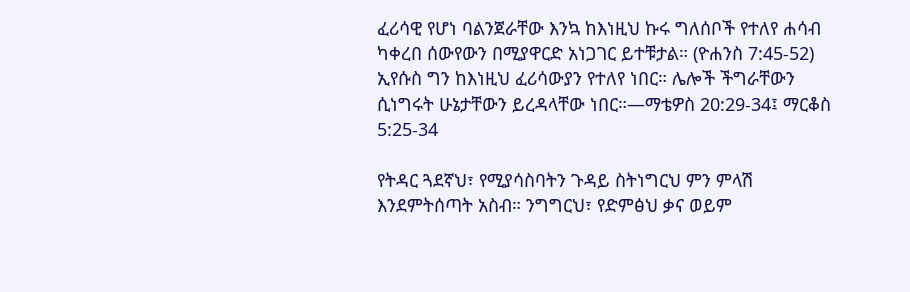ፈሪሳዊ የሆነ ባልንጀራቸው እንኳ ከእነዚህ ኩሩ ግለሰቦች የተለየ ሐሳብ ካቀረበ ሰውየውን በሚያዋርድ አነጋገር ይተቹታል። (ዮሐንስ 7:45-52) ኢየሱስ ግን ከእነዚህ ፈሪሳውያን የተለየ ነበር። ሌሎች ችግራቸውን ሲነግሩት ሁኔታቸውን ይረዳላቸው ነበር።—ማቴዎስ 20:29-34፤ ማርቆስ 5:25-34

የትዳር ጓደኛህ፣ የሚያሳስባትን ጉዳይ ስትነግርህ ምን ምላሽ እንደምትሰጣት አስብ። ንግግርህ፣ የድምፅህ ቃና ወይም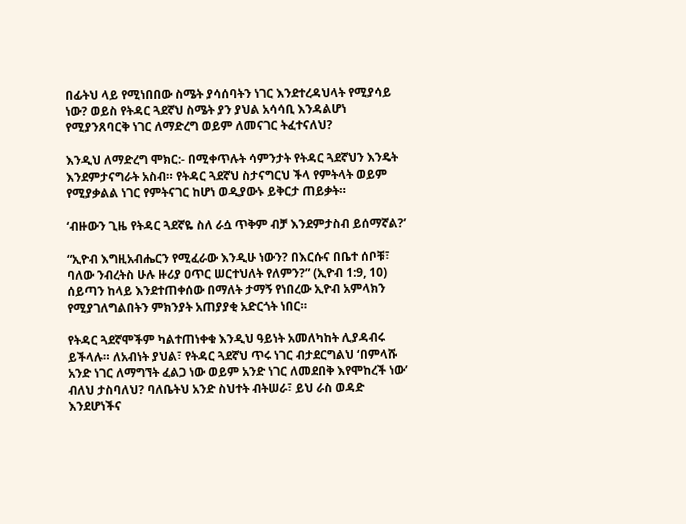በፊትህ ላይ የሚነበበው ስሜት ያሳሰባትን ነገር እንደተረዳህላት የሚያሳይ ነው? ወይስ የትዳር ጓደኛህ ስሜት ያን ያህል አሳሳቢ እንዳልሆነ የሚያንጸባርቅ ነገር ለማድረግ ወይም ለመናገር ትፈተናለህ?

እንዲህ ለማድረግ ሞክር:- በሚቀጥሉት ሳምንታት የትዳር ጓደኛህን እንዴት እንደምታናግራት አስብ። የትዳር ጓደኛህ ስታናግርህ ችላ የምትላት ወይም የሚያቃልል ነገር የምትናገር ከሆነ ወዲያውኑ ይቅርታ ጠይቃት።

‘ብዙውን ጊዜ የትዳር ጓደኛዬ ስለ ራሷ ጥቅም ብቻ እንደምታስብ ይሰማኛል?’

“ኢዮብ እግዚአብሔርን የሚፈራው እንዲሁ ነውን? በእርሱና በቤተ ሰቦቹ፣ ባለው ንብረትስ ሁሉ ዙሪያ ዐጥር ሠርተህለት የለምን?” (ኢዮብ 1:9, 10) ሰይጣን ከላይ እንደተጠቀሰው በማለት ታማኝ የነበረው ኢዮብ አምላክን የሚያገለግልበትን ምክንያት አጠያያቂ አድርጎት ነበር።

የትዳር ጓደኛሞችም ካልተጠነቀቁ እንዲህ ዓይነት አመለካከት ሊያዳብሩ ይችላሉ። ለአብነት ያህል፣ የትዳር ጓደኛህ ጥሩ ነገር ብታደርግልህ ‘በምላሹ አንድ ነገር ለማግኘት ፈልጋ ነው ወይም አንድ ነገር ለመደበቅ እየሞከረች ነው’ ብለህ ታስባለህ? ባለቤትህ አንድ ስህተት ብትሠራ፣ ይህ ራስ ወዳድ እንደሆነችና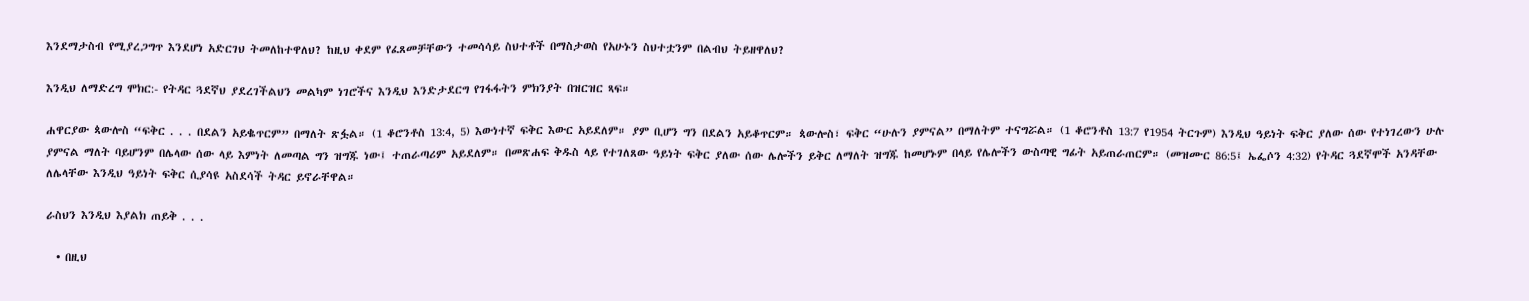እንደማታስብ የሚያረጋግጥ እንደሆነ አድርገህ ትመለከተዋለህ? ከዚህ ቀደም የፈጸመቻቸውን ተመሳሳይ ስህተቶች በማስታወስ የአሁኑን ስህተቷንም በልብህ ትይዘዋለህ?

እንዲህ ለማድረግ ሞክር:- የትዳር ጓደኛህ ያደረገችልህን መልካም ነገሮችና እንዲህ እንድታደርግ የገፋፋትን ምክንያት በዝርዝር ጻፍ።

ሐዋርያው ጳውሎስ “ፍቅር . . . በደልን አይቈጥርም” በማለት ጽፏል። (1 ቆሮንቶስ 13:4, 5) እውነተኛ ፍቅር እውር አይደለም። ያም ቢሆን ግን በደልን አይቆጥርም። ጳውሎስ፣ ፍቅር “ሁሉን ያምናል” በማለትም ተናግሯል። (1 ቆሮንቶስ 13:7 የ1954 ትርጉም) እንዲህ ዓይነት ፍቅር ያለው ሰው የተነገረውን ሁሉ ያምናል ማለት ባይሆንም በሌላው ሰው ላይ እምነት ለመጣል ግን ዝግጁ ነው፤ ተጠራጣሪም አይደለም። በመጽሐፍ ቅዱስ ላይ የተገለጸው ዓይነት ፍቅር ያለው ሰው ሌሎችን ይቅር ለማለት ዝግጁ ከመሆኑም በላይ የሌሎችን ውስጣዊ ግፊት አይጠራጠርም። (መዝሙር 86:5፤ ኤፌሶን 4:32) የትዳር ጓደኛሞች አንዳቸው ለሌላቸው እንዲህ ዓይነት ፍቅር ሲያሳዩ አስደሳች ትዳር ይኖራቸዋል።

ራስህን እንዲህ እያልክ ጠይቅ . . .

  • በዚህ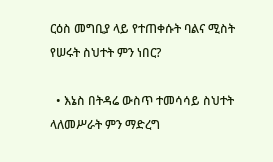ርዕስ መግቢያ ላይ የተጠቀሱት ባልና ሚስት የሠሩት ስህተት ምን ነበር?

  • እኔስ በትዳሬ ውስጥ ተመሳሳይ ስህተት ላለመሥራት ምን ማድረግ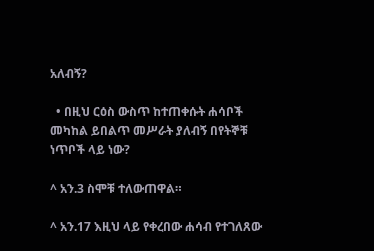አለብኝ?

  • በዚህ ርዕስ ውስጥ ከተጠቀሱት ሐሳቦች መካከል ይበልጥ መሥራት ያለብኝ በየትኞቹ ነጥቦች ላይ ነው?

^ አን.3 ስሞቹ ተለውጠዋል።

^ አን.17 እዚህ ላይ የቀረበው ሐሳብ የተገለጸው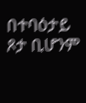በተባዕታይ ጾታ ቢሆንም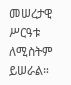መሠረታዊ ሥርዓቱ ለሚስትም ይሠራል።